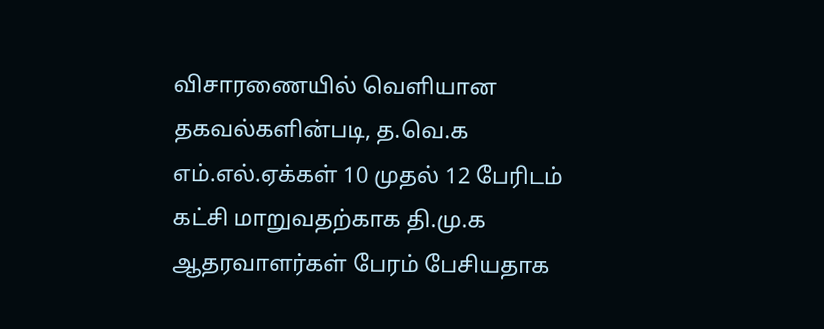விசாரணையில் வெளியான தகவல்களின்படி, த.வெ.க எம்.எல்.ஏக்கள் 10 முதல் 12 பேரிடம் கட்சி மாறுவதற்காக தி.மு.க ஆதரவாளர்கள் பேரம் பேசியதாக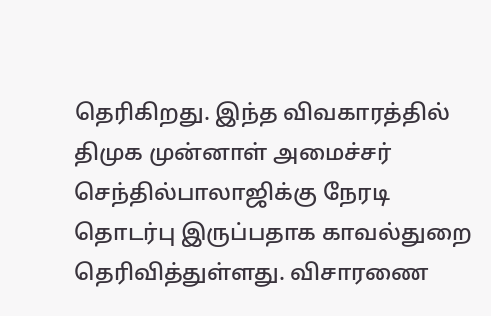தெரிகிறது. இந்த விவகாரத்தில் திமுக முன்னாள் அமைச்சர் செந்தில்பாலாஜிக்கு நேரடி தொடர்பு இருப்பதாக காவல்துறை தெரிவித்துள்ளது. விசாரணை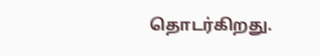தொடர்கிறது.